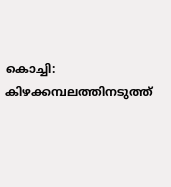കൊച്ചി: കിഴക്കമ്പലത്തിനടുത്ത്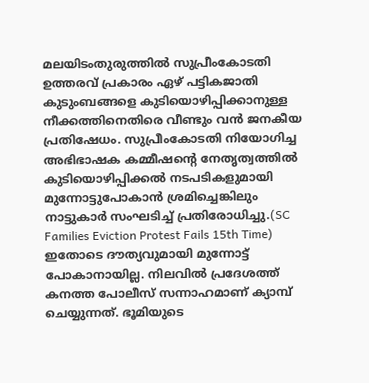മലയിടംതുരുത്തിൽ സുപ്രീംകോടതി ഉത്തരവ് പ്രകാരം ഏഴ് പട്ടികജാതി കുടുംബങ്ങളെ കുടിയൊഴിപ്പിക്കാനുള്ള നീക്കത്തിനെതിരെ വീണ്ടും വൻ ജനകീയ പ്രതിഷേധം. സുപ്രീംകോടതി നിയോഗിച്ച അഭിഭാഷക കമ്മീഷൻ്റെ നേതൃത്വത്തിൽ കുടിയൊഴിപ്പിക്കൽ നടപടികളുമായി മുന്നോട്ടുപോകാൻ ശ്രമിച്ചെങ്കിലും നാട്ടുകാർ സംഘടിച്ച് പ്രതിരോധിച്ചു.(SC Families Eviction Protest Fails 15th Time)
ഇതോടെ ദൗത്യവുമായി മുന്നോട്ട് പോകാനായില്ല. നിലവിൽ പ്രദേശത്ത് കനത്ത പോലീസ് സന്നാഹമാണ് ക്യാമ്പ് ചെയ്യുന്നത്. ഭൂമിയുടെ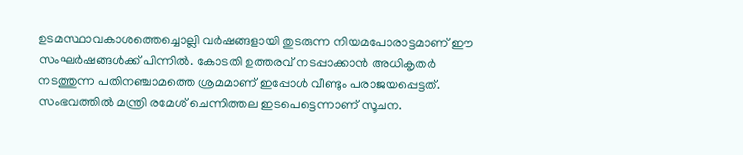ഉടമസ്ഥാവകാശത്തെച്ചൊല്ലി വർഷങ്ങളായി തുടരുന്ന നിയമപോരാട്ടമാണ് ഈ സംഘർഷങ്ങൾക്ക് പിന്നിൽ. കോടതി ഉത്തരവ് നടപ്പാക്കാൻ അധികൃതർ നടത്തുന്ന പതിനഞ്ചാമത്തെ ശ്രമമാണ് ഇപ്പോൾ വീണ്ടും പരാജയപ്പെട്ടത്.
സംഭവത്തിൽ മന്ത്രി രമേശ് ചെന്നിത്തല ഇടപെട്ടെന്നാണ് സൂചന.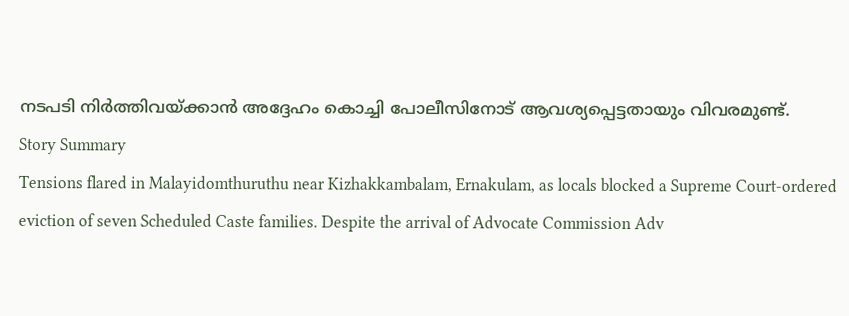നടപടി നിർത്തിവയ്ക്കാൻ അദ്ദേഹം കൊച്ചി പോലീസിനോട് ആവശ്യപ്പെട്ടതായും വിവരമുണ്ട്.
Story Summary
Tensions flared in Malayidomthuruthu near Kizhakkambalam, Ernakulam, as locals blocked a Supreme Court-ordered eviction of seven Scheduled Caste families. Despite the arrival of Advocate Commission Adv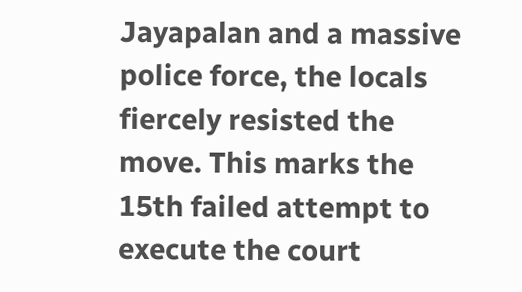Jayapalan and a massive police force, the locals fiercely resisted the move. This marks the 15th failed attempt to execute the court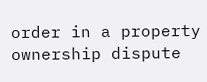order in a property ownership dispute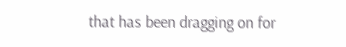that has been dragging on for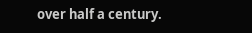over half a century.